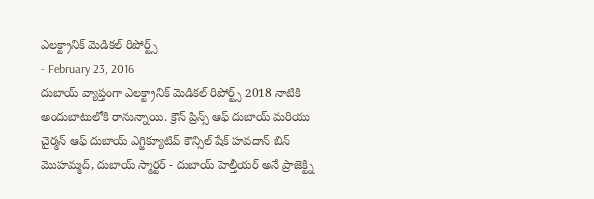ఎలక్ట్రానిక్ మెడికల్ రిపోర్ట్స్
- February 23, 2016
దుబాయ్ వ్యాప్తంగా ఎలక్ట్రానిక్ మెడికల్ రిపోర్ట్స్ 2018 నాటికి అందుబాటులోకి రానున్నాయి. క్రౌన్ ప్రిన్స్ ఆఫ్ దుబాయ్ మరియు చైర్మన్ ఆఫ్ దుబాయ్ ఎగ్జిక్యూటివ్ కౌన్సిల్ షేక్ హవదాన్ బిన్ మొహమ్మద్, దుబాయ్ స్మార్టర్ - దుబాయ్ హెల్తీయర్ అనే ప్రాజెక్ట్ని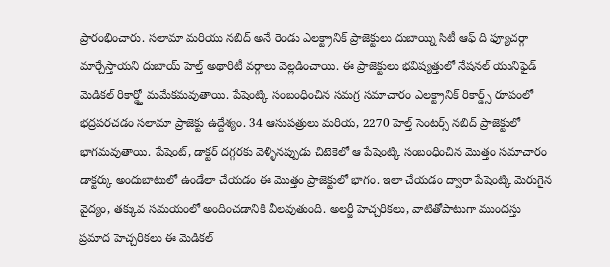ప్రారంభించారు. సలామా మరియు నబిద్ అనే రెండు ఎలక్ట్రానిక్ ప్రాజెక్టులు దుబాయ్ని సిటీ ఆఫ్ ది ఫ్యూచర్గా మార్చేస్తాయని దుబాయ్ హెల్త్ అథారిటీ వర్గాలు వెల్లడించాయి. ఈ ప్రాజెక్టులు భవిష్యత్తులో నేషనల్ యునిఫైడ్ మెడికల్ రికార్డ్తో మమేకమవుతాయి. పేషెంట్కి సంబంధించిన సమగ్ర సమాచారం ఎలక్ట్రానిక్ రికార్డ్స్ రూపంలో భద్రపరచడం సలామా ప్రాజెక్టు ఉద్దేశ్యం. 34 ఆసుపత్రులు మరియ, 2270 హెల్త్ సెంటర్స్ నబిద్ ప్రాజెక్టులో భాగమవుతాయి. పేషెంట్, డాక్టర్ దగ్గరకు వెళ్ళినప్పుడు చిటెకెలో ఆ పేషెంట్కి సంబంధించిన మొత్తం సమాచారం డాక్టర్కు అందుబాటులో ఉండేలా చేయడం ఈ మొత్తం ప్రాజెక్టులో భాగం. ఇలా చేయడం ద్వారా పేషెంట్కి మెరుగైన వైద్యం, తక్కువ సమయంలో అందించడానికి వీలవుతుంది. అలర్జీ హెచ్చరికలు, వాటితోపాటుగా ముందస్తు ప్రమాద హెచ్చరికలు ఈ మెడికల్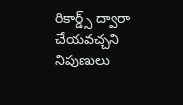రికార్డ్స్ ద్వారా చేయవచ్చని నిపుణులు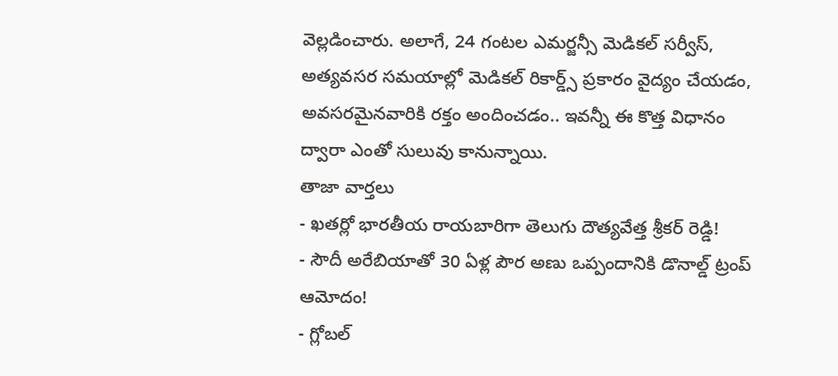వెల్లడించారు. అలాగే, 24 గంటల ఎమర్జన్సీ మెడికల్ సర్వీస్, అత్యవసర సమయాల్లో మెడికల్ రికార్డ్స్ ప్రకారం వైద్యం చేయడం, అవసరమైనవారికి రక్తం అందించడం.. ఇవన్నీ ఈ కొత్త విధానం ద్వారా ఎంతో సులువు కానున్నాయి.
తాజా వార్తలు
- ఖతర్లో భారతీయ రాయబారిగా తెలుగు దౌత్యవేత్త శ్రీకర్ రెడ్డి!
- సౌదీ అరేబియాతో 30 ఏళ్ల పౌర అణు ఒప్పందానికి డొనాల్డ్ ట్రంప్ ఆమోదం!
- గ్లోబల్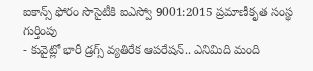ఐకాన్స్ ఫోరం సొసైటీకి ఐఎస్వో 9001:2015 ప్రమాణీకృత సంస్థ గుర్తింపు
- కువైట్లో భారీ డ్రగ్స్ వ్యతిరేక ఆపరేషన్.. ఎనిమిది మంది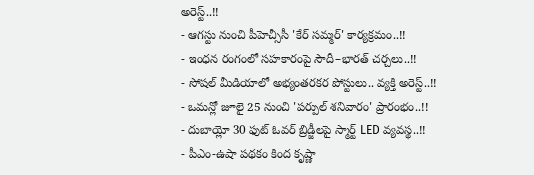అరెస్ట్..!!
- ఆగస్టు నుంచి పీహెచ్సీసీ 'కేర్ సమ్మర్' కార్యక్రమం..!!
- ఇంధన రంగంలో సహకారంపై సౌదీ–భారత్ చర్చలు..!!
- సోషల్ మీడియాలో అభ్యంతరకర పోస్టులు.. వ్యక్తి అరెస్ట్..!!
- ఒమన్లో జూలై 25 నుంచి 'పర్పుల్ శనివారం' ప్రారంభం..!!
- దుబాయ్లో 30 ఫుట్ ఓవర్ బ్రిడ్జీలపై స్మార్ట్ LED వ్యవస్థ..!!
- పీఎం-ఉషా పథకం కింద కృష్ణా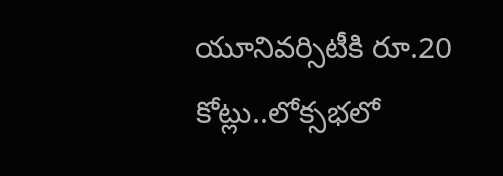యూనివర్సిటీకి రూ.20 కోట్లు..లోక్సభలో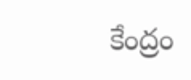కేంద్రం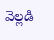వెల్లడి